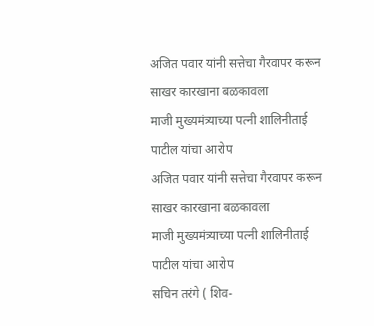अजित पवार यांनी सत्तेचा गैरवापर करून साखर कारखाना बळकावला
माजी मुख्यमंत्र्याच्या पत्नी शालिनीताई पाटील यांचा आरोप
अजित पवार यांनी सत्तेचा गैरवापर करून साखर कारखाना बळकावला
माजी मुख्यमंत्र्याच्या पत्नी शालिनीताई पाटील यांचा आरोप
सचिन तरंगे ( शिव-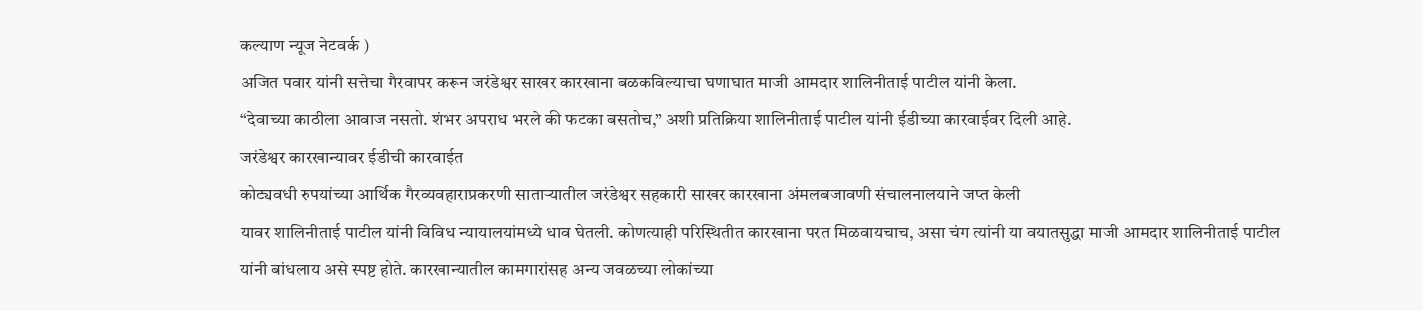कल्याण न्यूज नेटवर्क )
अजित पवार यांनी सत्तेचा गैरवापर करून जरंडेश्वर साखर कारखाना बळकविल्याचा घणाघात माजी आमदार शालिनीताई पाटील यांनी केला.
“देवाच्या काठीला आवाज नसतो. शंभर अपराध भरले की फटका बसतोच,” अशी प्रतिक्रिया शालिनीताई पाटील यांनी ईडीच्या कारवाईवर दिली आहे.
जरंडेश्वर कारखान्यावर ईडीची कारवाईत
कोट्यवधी रुपयांच्या आर्थिक गैरव्यवहाराप्रकरणी साताऱ्यातील जरंडेश्वर सहकारी साखर कारखाना अंमलबजावणी संचालनालयाने जप्त केली
यावर शालिनीताई पाटील यांनी विविध न्यायालयांमध्ये धाव घेतली. कोणत्याही परिस्थितीत कारखाना परत मिळवायचाच, असा चंग त्यांनी या वयातसुद्धा माजी आमदार शालिनीताई पाटील यांनी बांधलाय असे स्पष्ट होते. कारखान्यातील कामगारांसह अन्य जवळच्या लोकांच्या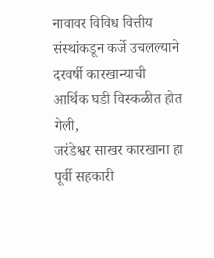नावावर विविध वित्तीय संस्थांकडून कर्जे उचलल्याने दरवर्षी कारखान्याची आर्थिक घडी विस्कळीत होत गेली,
जरंडेश्वर साखर कारखाना हा पूर्वी सहकारी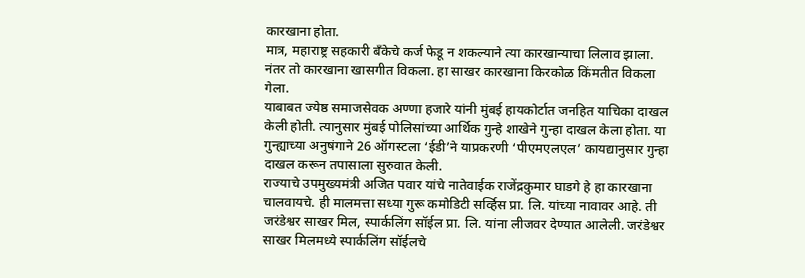कारखाना होता.
मात्र, महाराष्ट्र सहकारी बँकेचे कर्ज फेडू न शकल्याने त्या कारखान्याचा लिलाव झाला.
नंतर तो कारखाना खासगीत विकला. हा साखर कारखाना किरकोळ किंमतीत विकला गेला.
याबाबत ज्येष्ठ समाजसेवक अण्णा हजारे यांनी मुंबई हायकोर्टात जनहित याचिका दाखल केली होती. त्यानुसार मुंबई पोलिसांच्या आर्थिक गुन्हे शाखेने गुन्हा दाखल केला होता. या गुन्ह्याच्या अनुषंगाने 26 ऑगस्टला ‘ईडी’ने याप्रकरणी ‘पीएमएलएल’ कायद्यानुसार गुन्हा दाखल करून तपासाला सुरुवात केली.
राज्याचे उपमुख्यमंत्री अजित पवार यांचे नातेवाईक राजेंद्रकुमार घाडगे हे हा कारखाना चालवायचे. ही मालमत्ता सध्या गुरू कमोडिटी सर्व्हिस प्रा. लि. यांच्या नावावर आहे. ती जरंडेश्वर साखर मिल, स्पार्कलिंग सॉईल प्रा. लि. यांना लीजवर देण्यात आलेली. जरंडेश्वर साखर मिलमध्ये स्पार्कलिंग सॉईलचे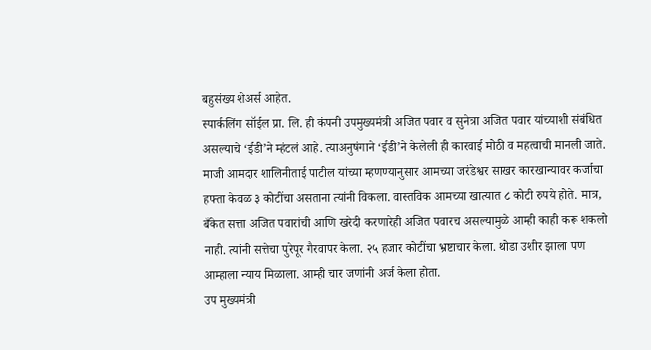बहुसंख्य शेअर्स आहेत.
स्पार्कलिंग सॉईल प्रा. लि. ही कंपनी उपमुख्यमंत्री अजित पवार व सुनेत्रा अजित पवार यांच्याशी संबंधित असल्याचे ‘ईडी’ने म्हंटलं आहे. त्याअनुषंगाने ‘ईडी’ने केलेली ही कारवाई मोठी व महत्वाची मानली जाते.
माजी आमदार शालिनीताई पाटील यांच्या म्हणण्यानुसार आमच्या जरंडेश्वर साखर कारखान्यावर कर्जाचा हफ्ता केवळ ३ कोटींचा असताना त्यांनी विकला. वास्तविक आमच्या खात्यात ८ कोटी रुपये होते. मात्र, बँकेत सत्ता अजित पवारांची आणि खरेदी करणारेही अजित पवारच असल्यामुळे आम्ही काही करू शकलो नाही. त्यांनी सत्तेचा पुरेपूर गैरवापर केला. २५ हजार कोटींचा भ्रष्टाचार केला. थोडा उशीर झाला पण आम्हाला न्याय मिळाला. आम्ही चार जणांनी अर्ज केला होता.
उप मुख्यमंत्री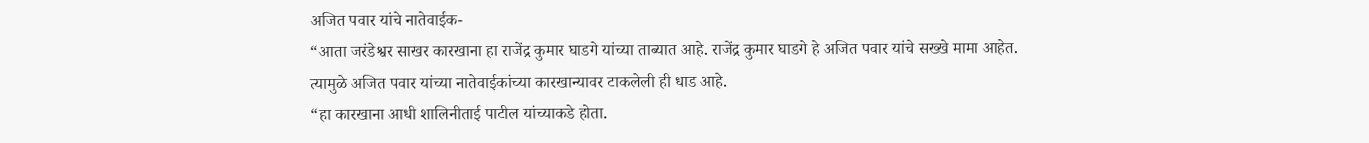अजित पवार यांचे नातेवाईक-
“आता जरंडेश्वर साखर कारखाना हा राजेंद्र कुमार घाडगे यांच्या ताब्यात आहे. राजेंद्र कुमार घाडगे हे अजित पवार यांचे सख्खे मामा आहेत.
त्यामुळे अजित पवार यांच्या नातेवाईकांच्या कारखान्यावर टाकलेली ही धाड आहे.
“हा कारखाना आधी शालिनीताई पाटील यांच्याकडे होता.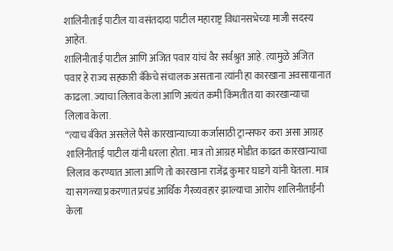शालिनीताई पाटील या वसंतदादा पाटील महाराष्ट्र विधानसभेच्या माजी सदस्य आहेत.
शालिनीताई पाटील आणि अजित पवार यांचं वैर सर्वश्रुत आहे. त्यामुळे अजित पवार हे राज्य सहकारी बँकेचे संचालक असताना त्यांनी हा कारखाना अवसायानात काढला. ज्याचा लिलाव केला आणि अत्यंत कमी किंमतीत या कारखान्याचा लिलाव केला.
“त्याच बँकेत असलेले पैसे कारखान्याच्या कर्जासाठी ट्रान्सफर करा असा आग्रह शालिनीताई पाटील यांनी धरला होता. मात्र तो आग्रह मोडीत काढत कारखान्याचा लिलाव करण्यात आला आणि तो कारखाना राजेंद्र कुमार घाडगे यांनी घेतला. मात्र या सगळ्या प्रकरणात प्रचंड आर्थिक गैरव्यवहार झाल्याचा आरोप शालिनीताईंनी केला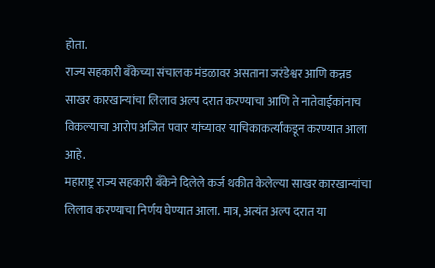होता.
राज्य सहकारी बँकेच्या संचालक मंडळावर असताना जरंडेश्वर आणि कन्नड साखर कारखान्यांचा लिलाव अल्प दरात करण्याचा आणि ते नातेवाईकांनाच विकल्याचा आरोप अजित पवार यांच्यावर याचिकाकर्त्यांकडून करण्यात आला आहे.
महाराष्ट्र राज्य सहकारी बँकेने दिलेले कर्ज थकीत केलेल्या साखर कारखान्यांचा लिलाव करण्याचा निर्णय घेण्यात आला. मात्र, अत्यंत अल्प दरात या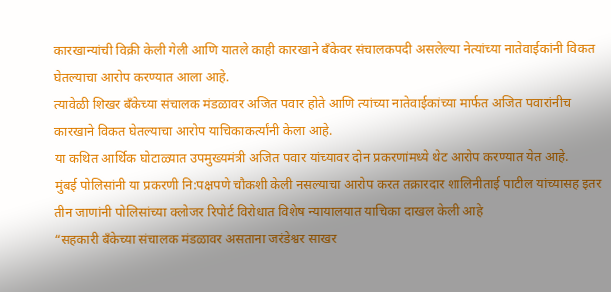कारखान्यांची विक्री केली गेली आणि यातले काही कारखाने बँकेवर संचालकपदी असलेल्या नेत्यांच्या नातेवाईकांनी विकत घेतल्याचा आरोप करण्यात आला आहे.
त्यावेळी शिखर बँकेच्या संचालक मंडळावर अजित पवार होते आणि त्यांच्या नातेवाईकांच्या मार्फत अजित पवारांनीच कारखाने विकत घेतल्याचा आरोप याचिकाकर्त्यांनी केला आहे.
या कथित आर्थिक घोटाळ्यात उपमुख्यमंत्री अजित पवार यांच्यावर दोन प्रकरणांमध्ये थेट आरोप करण्यात येत आहे.
मुंबई पोलिसांनी या प्रकरणी नि:पक्षपणे चौकशी केली नसल्याचा आरोप करत तक्रारदार शालिनीताई पाटील यांच्यासह इतर तीन जाणांनी पोलिसांच्या क्लोजर रिपोर्ट विरोधात विशेष न्यायालयात याचिका दाखल केली आहे
“सहकारी बँकेच्या संचालक मंडळावर असताना जरंडेश्वर साखर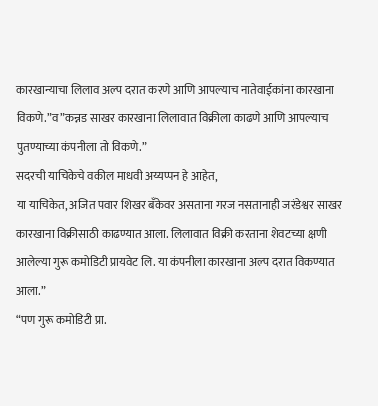कारखान्याचा लिलाव अल्प दरात करणे आणि आपल्याच नातेवाईकांना कारखाना विकणे.”व”कन्नड साखर कारखाना लिलावात विक्रीला काढणे आणि आपल्याच पुतण्याच्या कंपनीला तो विकणे.”
सदरची याचिकेचे वकील माधवी अय्यप्पन हे आहेत,
या याचिकेत, अजित पवार शिखर बँकेवर असताना गरज नसतानाही जरंडेश्वर साखर कारखाना विक्रीसाठी काढण्यात आला. लिलावात विक्री करताना शेवटच्या क्षणी आलेल्या गुरू कमोडिटी प्रायवेट लि. या कंपनीला कारखाना अल्प दरात विकण्यात आला.”
“पण गुरू कमोडिटी प्रा.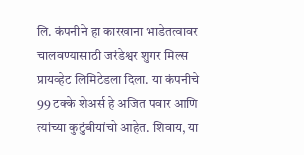लि. कंपनीने हा कारखाना भाडेतत्वावर चालवण्यासाठी जरंडेश्वर शुगर मिल्स प्रायव्हेट लिमिटेडला दिला. या कंपनीचे 99 टक्के शेअर्स हे अजित पवार आणि त्यांच्या कुटुंबीयांचो आहेत. शिवाय, या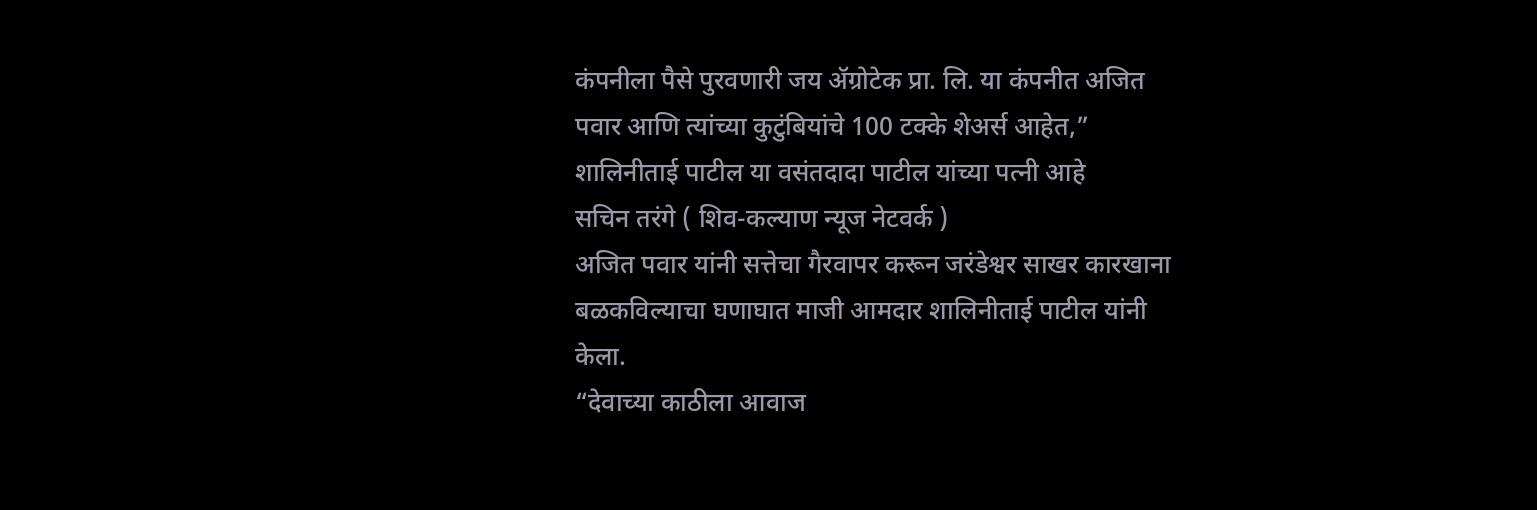कंपनीला पैसे पुरवणारी जय ॲग्रोटेक प्रा. लि. या कंपनीत अजित पवार आणि त्यांच्या कुटुंबियांचे 100 टक्के शेअर्स आहेत,”
शालिनीताई पाटील या वसंतदादा पाटील यांच्या पत्नी आहे
सचिन तरंगे ( शिव-कल्याण न्यूज नेटवर्क )
अजित पवार यांनी सत्तेचा गैरवापर करून जरंडेश्वर साखर कारखाना बळकविल्याचा घणाघात माजी आमदार शालिनीताई पाटील यांनी केला.
“देवाच्या काठीला आवाज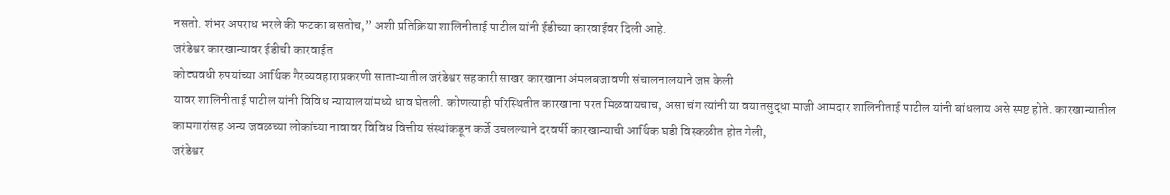नसतो. शंभर अपराध भरले की फटका बसतोच,” अशी प्रतिक्रिया शालिनीताई पाटील यांनी ईडीच्या कारवाईवर दिली आहे.
जरंडेश्वर कारखान्यावर ईडीची कारवाईत
कोट्यवधी रुपयांच्या आर्थिक गैरव्यवहाराप्रकरणी साताऱ्यातील जरंडेश्वर सहकारी साखर कारखाना अंमलबजावणी संचालनालयाने जप्त केली
यावर शालिनीताई पाटील यांनी विविध न्यायालयांमध्ये धाव घेतली. कोणत्याही परिस्थितीत कारखाना परत मिळवायचाच, असा चंग त्यांनी या वयातसुद्धा माजी आमदार शालिनीताई पाटील यांनी बांधलाय असे स्पष्ट होते. कारखान्यातील कामगारांसह अन्य जवळच्या लोकांच्या नावावर विविध वित्तीय संस्थांकडून कर्जे उचलल्याने दरवर्षी कारखान्याची आर्थिक घडी विस्कळीत होत गेली,
जरंडेश्वर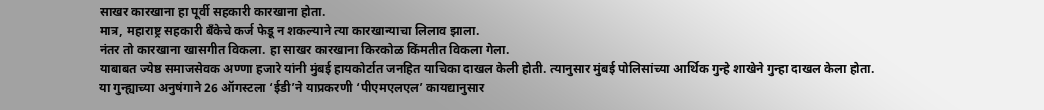साखर कारखाना हा पूर्वी सहकारी कारखाना होता.
मात्र, महाराष्ट्र सहकारी बँकेचे कर्ज फेडू न शकल्याने त्या कारखान्याचा लिलाव झाला.
नंतर तो कारखाना खासगीत विकला. हा साखर कारखाना किरकोळ किंमतीत विकला गेला.
याबाबत ज्येष्ठ समाजसेवक अण्णा हजारे यांनी मुंबई हायकोर्टात जनहित याचिका दाखल केली होती. त्यानुसार मुंबई पोलिसांच्या आर्थिक गुन्हे शाखेने गुन्हा दाखल केला होता. या गुन्ह्याच्या अनुषंगाने 26 ऑगस्टला ‘ईडी’ने याप्रकरणी ‘पीएमएलएल’ कायद्यानुसार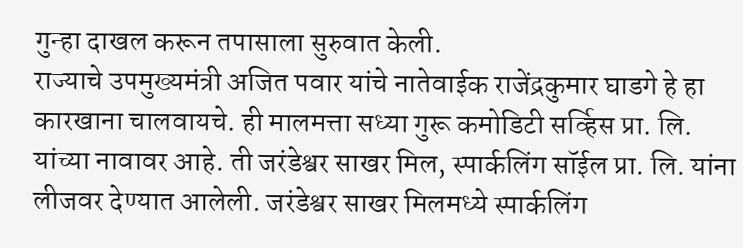गुन्हा दाखल करून तपासाला सुरुवात केली.
राज्याचे उपमुख्यमंत्री अजित पवार यांचे नातेवाईक राजेंद्रकुमार घाडगे हे हा कारखाना चालवायचे. ही मालमत्ता सध्या गुरू कमोडिटी सर्व्हिस प्रा. लि. यांच्या नावावर आहे. ती जरंडेश्वर साखर मिल, स्पार्कलिंग सॉईल प्रा. लि. यांना लीजवर देण्यात आलेली. जरंडेश्वर साखर मिलमध्ये स्पार्कलिंग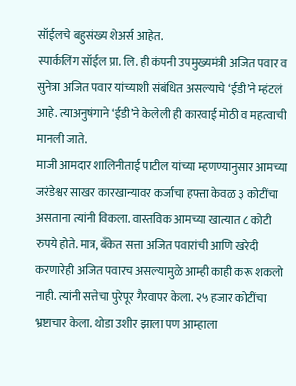सॉईलचे बहुसंख्य शेअर्स आहेत.
स्पार्कलिंग सॉईल प्रा. लि. ही कंपनी उपमुख्यमंत्री अजित पवार व सुनेत्रा अजित पवार यांच्याशी संबंधित असल्याचे ‘ईडी’ने म्हंटलं आहे. त्याअनुषंगाने ‘ईडी’ने केलेली ही कारवाई मोठी व महत्वाची मानली जाते.
माजी आमदार शालिनीताई पाटील यांच्या म्हणण्यानुसार आमच्या जरंडेश्वर साखर कारखान्यावर कर्जाचा हफ्ता केवळ ३ कोटींचा असताना त्यांनी विकला. वास्तविक आमच्या खात्यात ८ कोटी रुपये होते. मात्र, बँकेत सत्ता अजित पवारांची आणि खरेदी करणारेही अजित पवारच असल्यामुळे आम्ही काही करू शकलो नाही. त्यांनी सत्तेचा पुरेपूर गैरवापर केला. २५ हजार कोटींचा भ्रष्टाचार केला. थोडा उशीर झाला पण आम्हाला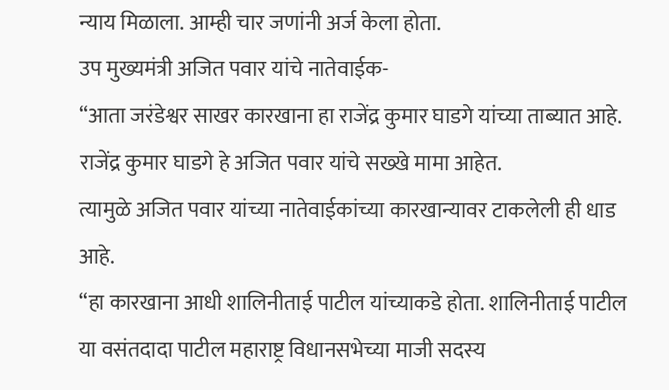न्याय मिळाला. आम्ही चार जणांनी अर्ज केला होता.
उप मुख्यमंत्री अजित पवार यांचे नातेवाईक-
“आता जरंडेश्वर साखर कारखाना हा राजेंद्र कुमार घाडगे यांच्या ताब्यात आहे. राजेंद्र कुमार घाडगे हे अजित पवार यांचे सख्खे मामा आहेत.
त्यामुळे अजित पवार यांच्या नातेवाईकांच्या कारखान्यावर टाकलेली ही धाड आहे.
“हा कारखाना आधी शालिनीताई पाटील यांच्याकडे होता. शालिनीताई पाटील या वसंतदादा पाटील महाराष्ट्र विधानसभेच्या माजी सदस्य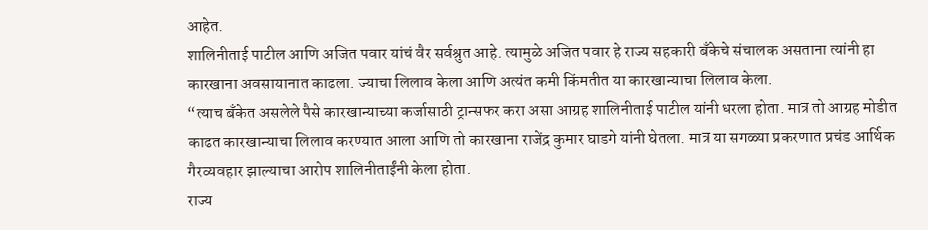आहेत.
शालिनीताई पाटील आणि अजित पवार यांचं वैर सर्वश्रुत आहे. त्यामुळे अजित पवार हे राज्य सहकारी बँकेचे संचालक असताना त्यांनी हा कारखाना अवसायानात काढला. ज्याचा लिलाव केला आणि अत्यंत कमी किंमतीत या कारखान्याचा लिलाव केला.
“त्याच बँकेत असलेले पैसे कारखान्याच्या कर्जासाठी ट्रान्सफर करा असा आग्रह शालिनीताई पाटील यांनी धरला होता. मात्र तो आग्रह मोडीत काढत कारखान्याचा लिलाव करण्यात आला आणि तो कारखाना राजेंद्र कुमार घाडगे यांनी घेतला. मात्र या सगळ्या प्रकरणात प्रचंड आर्थिक गैरव्यवहार झाल्याचा आरोप शालिनीताईंनी केला होता.
राज्य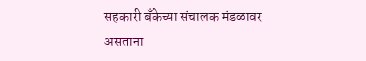सहकारी बँकेच्या संचालक मंडळावर असताना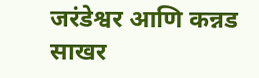जरंडेश्वर आणि कन्नड साखर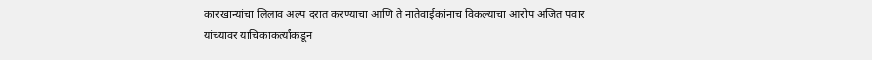कारखान्यांचा लिलाव अल्प दरात करण्याचा आणि ते नातेवाईकांनाच विकल्याचा आरोप अजित पवार यांच्यावर याचिकाकर्त्यांकडून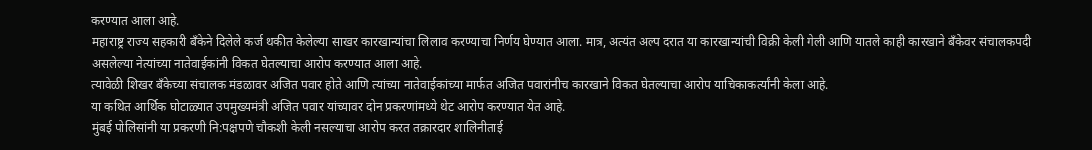करण्यात आला आहे.
महाराष्ट्र राज्य सहकारी बँकेने दिलेले कर्ज थकीत केलेल्या साखर कारखान्यांचा लिलाव करण्याचा निर्णय घेण्यात आला. मात्र, अत्यंत अल्प दरात या कारखान्यांची विक्री केली गेली आणि यातले काही कारखाने बँकेवर संचालकपदी असलेल्या नेत्यांच्या नातेवाईकांनी विकत घेतल्याचा आरोप करण्यात आला आहे.
त्यावेळी शिखर बँकेच्या संचालक मंडळावर अजित पवार होते आणि त्यांच्या नातेवाईकांच्या मार्फत अजित पवारांनीच कारखाने विकत घेतल्याचा आरोप याचिकाकर्त्यांनी केला आहे.
या कथित आर्थिक घोटाळ्यात उपमुख्यमंत्री अजित पवार यांच्यावर दोन प्रकरणांमध्ये थेट आरोप करण्यात येत आहे.
मुंबई पोलिसांनी या प्रकरणी नि:पक्षपणे चौकशी केली नसल्याचा आरोप करत तक्रारदार शालिनीताई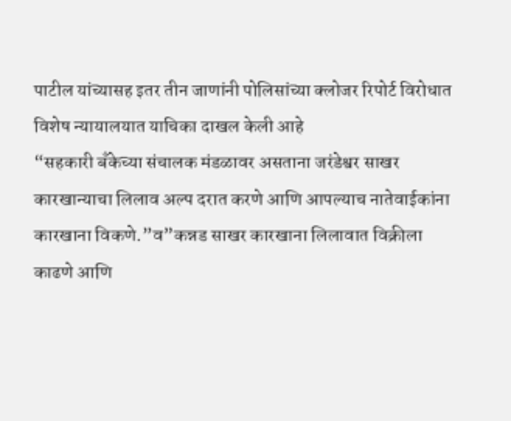पाटील यांच्यासह इतर तीन जाणांनी पोलिसांच्या क्लोजर रिपोर्ट विरोधात विशेष न्यायालयात याचिका दाखल केली आहे
“सहकारी बँकेच्या संचालक मंडळावर असताना जरंडेश्वर साखर कारखान्याचा लिलाव अल्प दरात करणे आणि आपल्याच नातेवाईकांना कारखाना विकणे.”व”कन्नड साखर कारखाना लिलावात विक्रीला काढणे आणि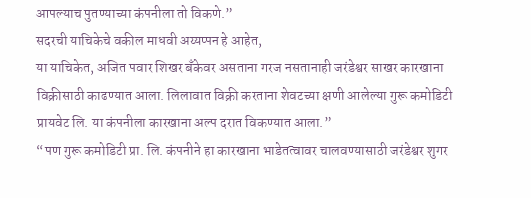आपल्याच पुतण्याच्या कंपनीला तो विकणे.”
सदरची याचिकेचे वकील माधवी अय्यप्पन हे आहेत,
या याचिकेत, अजित पवार शिखर बँकेवर असताना गरज नसतानाही जरंडेश्वर साखर कारखाना विक्रीसाठी काढण्यात आला. लिलावात विक्री करताना शेवटच्या क्षणी आलेल्या गुरू कमोडिटी प्रायवेट लि. या कंपनीला कारखाना अल्प दरात विकण्यात आला.”
“पण गुरू कमोडिटी प्रा. लि. कंपनीने हा कारखाना भाडेतत्वावर चालवण्यासाठी जरंडेश्वर शुगर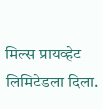मिल्स प्रायव्हेट लिमिटेडला दिला.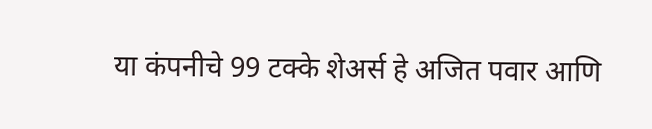या कंपनीचे 99 टक्के शेअर्स हे अजित पवार आणि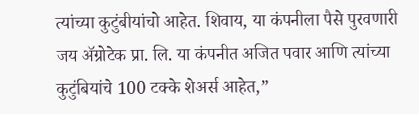त्यांच्या कुटुंबीयांचो आहेत. शिवाय, या कंपनीला पैसे पुरवणारी जय ॲग्रोटेक प्रा. लि. या कंपनीत अजित पवार आणि त्यांच्या कुटुंबियांचे 100 टक्के शेअर्स आहेत,”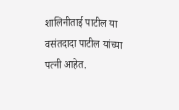शालिनीताई पाटील या वसंतदादा पाटील यांच्या पत्नी आहेत.